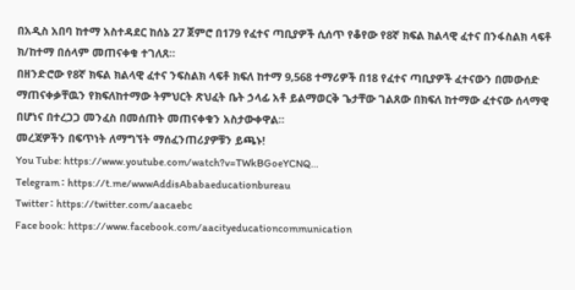በአዲስ አበባ ከተማ አስተዳደር ከሰኔ 27 ጀምሮ በ179 የፈተና ጣቢያዎች ሲሰጥ የቆየው የ8ኛ ክፍል ክልላዊ ፈተና በንፋስልክ ላፍቶ ክ/ከተማ በሰላም መጠናቀቁ ተገለጸ።
በዘንድሮው የ8ኛ ክፍል ክልላዊ ፈተና ንፍስልክ ላፍቶ ክፍለ ከተማ 9,568 ተማሪዎች በ18 የፈተና ጣቢያዎች ፈተናውን በመውሰድ ማጠናቀቃቸዉን የክፍለከተማው ትምህርት ጽህፈት ቤት ኃላፊ አቶ ይልማወርቅ ጌታቸው ገልጸው በክፍለ ከተማው ፈተናው ሰላማዊ በሆነና በተረጋጋ መንፈስ በመሰጠት መጠናቀቁን አስታውቀዋል።
መረጃዎችን በፍጥነት ለማግኘት ማሰፈንጠሪያዎቹን ይጫኑ!
You Tube: https://www.youtube.com/watch?v=TWkBGoeYCNQ…
Telegram ፡ https://t.me/wwwAddisAbabaeducationbureau
Twitter ፡ https://twitter.com/aacaebc
Face book: https://www.facebook.com/aacityeducationcommunication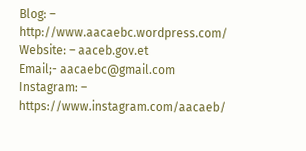Blog: – http://www.aacaebc.wordpress.com/
Website: – aaceb.gov.et
Email;- aacaebc@gmail.com
Instagram: – https://www.instagram.com/aacaeb/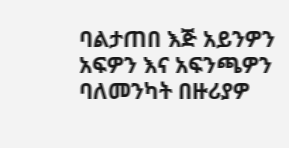ባልታጠበ እጅ አይንዎን አፍዎን እና አፍንጫዎን ባለመንካት በዙሪያዎ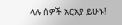ላሉ ሰዎች አርአያ ይሁኑ!